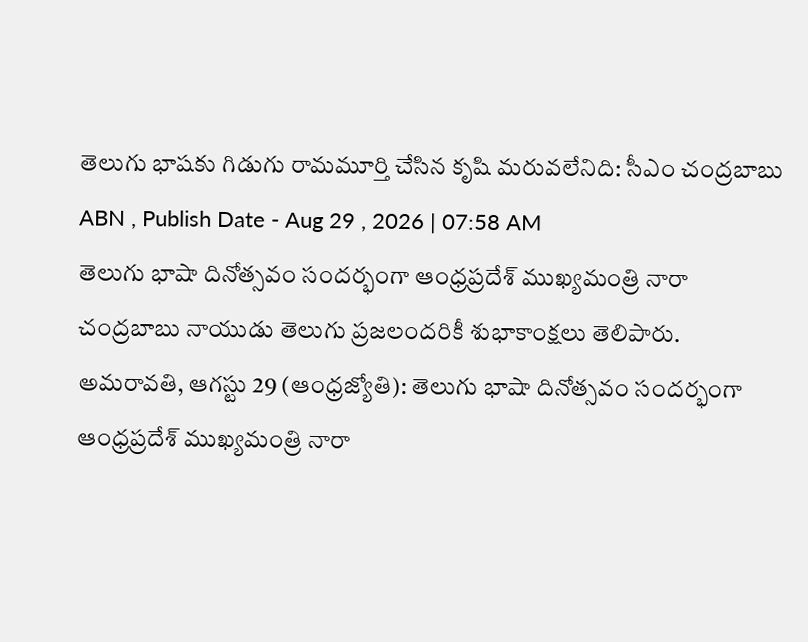తెలుగు భాషకు గిడుగు రామమూర్తి చేసిన కృషి మరువలేనిది: సీఎం చంద్రబాబు
ABN , Publish Date - Aug 29 , 2026 | 07:58 AM
తెలుగు భాషా దినోత్సవం సందర్భంగా ఆంధ్రప్రదేశ్ ముఖ్యమంత్రి నారా చంద్రబాబు నాయుడు తెలుగు ప్రజలందరికీ శుభాకాంక్షలు తెలిపారు.
అమరావతి, ఆగస్టు 29 (ఆంధ్రజ్యోతి): తెలుగు భాషా దినోత్సవం సందర్భంగా ఆంధ్రప్రదేశ్ ముఖ్యమంత్రి నారా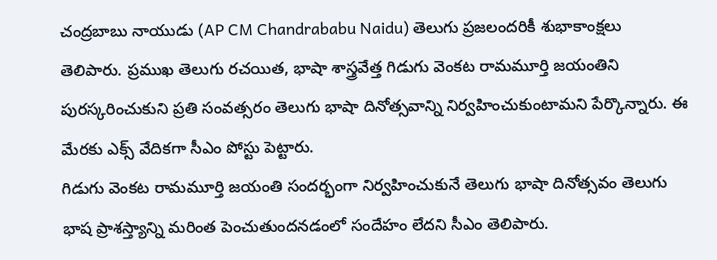చంద్రబాబు నాయుడు (AP CM Chandrababu Naidu) తెలుగు ప్రజలందరికీ శుభాకాంక్షలు తెలిపారు. ప్రముఖ తెలుగు రచయిత, భాషా శాస్త్రవేత్త గిడుగు వెంకట రామమూర్తి జయంతిని పురస్కరించుకుని ప్రతి సంవత్సరం తెలుగు భాషా దినోత్సవాన్ని నిర్వహించుకుంటామని పేర్కొన్నారు. ఈ మేరకు ఎక్స్ వేదికగా సీఎం పోస్టు పెట్టారు.
గిడుగు వెంకట రామమూర్తి జయంతి సందర్భంగా నిర్వహించుకునే తెలుగు భాషా దినోత్సవం తెలుగు భాష ప్రాశస్త్యాన్ని మరింత పెంచుతుందనడంలో సందేహం లేదని సీఎం తెలిపారు.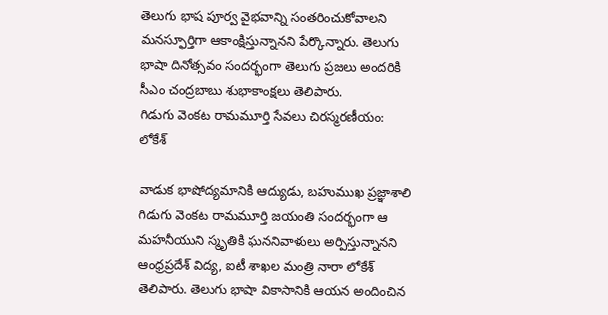తెలుగు భాష పూర్వ వైభవాన్ని సంతరించుకోవాలని మనస్ఫూర్తిగా ఆకాంక్షిస్తున్నానని పేర్కొన్నారు. తెలుగు భాషా దినోత్సవం సందర్భంగా తెలుగు ప్రజలు అందరికి సీఎం చంద్రబాబు శుభాకాంక్షలు తెలిపారు.
గిడుగు వెంకట రామమూర్తి సేవలు చిరస్మరణీయం: లోకేశ్

వాడుక భాషోద్యమానికి ఆద్యుడు, బహుముఖ ప్రజ్ఞాశాలి గిడుగు వెంకట రామమూర్తి జయంతి సందర్భంగా ఆ మహనీయుని స్మృతికి ఘననివాళులు అర్పిస్తున్నానని ఆంధ్రప్రదేశ్ విద్య, ఐటీ శాఖల మంత్రి నారా లోకేశ్ తెలిపారు. తెలుగు భాషా వికాసానికి ఆయన అందించిన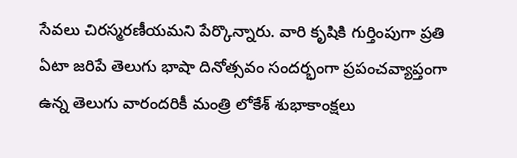సేవలు చిరస్మరణీయమని పేర్కొన్నారు. వారి కృషికి గుర్తింపుగా ప్రతి ఏటా జరిపే తెలుగు భాషా దినోత్సవం సందర్భంగా ప్రపంచవ్యాప్తంగా ఉన్న తెలుగు వారందరికీ మంత్రి లోకేశ్ శుభాకాంక్షలు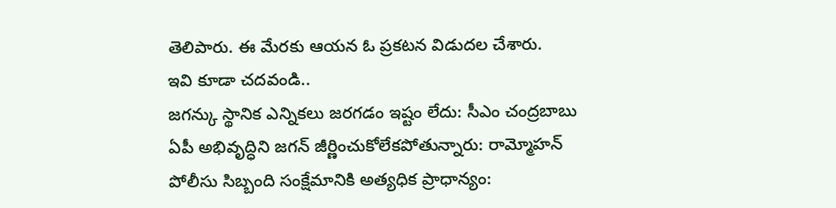తెలిపారు. ఈ మేరకు ఆయన ఓ ప్రకటన విడుదల చేశారు.
ఇవి కూడా చదవండి..
జగన్కు స్థానిక ఎన్నికలు జరగడం ఇష్టం లేదు: సీఎం చంద్రబాబు
ఏపీ అభివృద్ధిని జగన్ జీర్ణించుకోలేకపోతున్నారు: రామ్మోహన్
పోలీసు సిబ్బంది సంక్షేమానికి అత్యధిక ప్రాధాన్యం: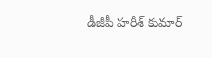డీజీపీ హరీశ్ కుమార్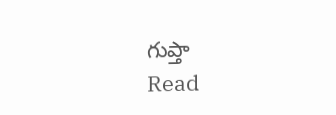గుప్తా
Read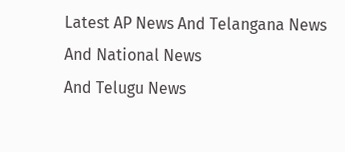Latest AP News And Telangana News And National News
And Telugu News